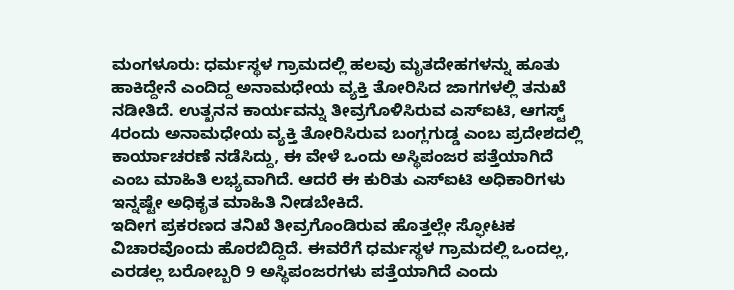ಮಂಗಳೂರು: ಧರ್ಮಸ್ಥಳ ಗ್ರಾಮದಲ್ಲಿ ಹಲವು ಮೃತದೇಹಗಳನ್ನು ಹೂತು ಹಾಕಿದ್ದೇನೆ ಎಂದಿದ್ದ ಅನಾಮಧೇಯ ವ್ಯಕ್ತಿ ತೋರಿಸಿದ ಜಾಗಗಳಲ್ಲಿ ತನುಖೆ ನಡೀತಿದೆ. ಉತ್ಖನನ ಕಾರ್ಯವನ್ನು ತೀವ್ರಗೊಳಿಸಿರುವ ಎಸ್ಐಟಿ, ಆಗಸ್ಟ್ 4ರಂದು ಅನಾಮಧೇಯ ವ್ಯಕ್ತಿ ತೋರಿಸಿರುವ ಬಂಗ್ಲಗುಡ್ಡ ಎಂಬ ಪ್ರದೇಶದಲ್ಲಿ ಕಾರ್ಯಾಚರಣೆ ನಡೆಸಿದ್ದು, ಈ ವೇಳೆ ಒಂದು ಅಸ್ಥಿಪಂಜರ ಪತ್ತೆಯಾಗಿದೆ ಎಂಬ ಮಾಹಿತಿ ಲಭ್ಯವಾಗಿದೆ. ಆದರೆ ಈ ಕುರಿತು ಎಸ್ಐಟಿ ಅಧಿಕಾರಿಗಳು ಇನ್ನಷ್ಟೇ ಅಧಿಕೃತ ಮಾಹಿತಿ ನೀಡಬೇಕಿದೆ.
ಇದೀಗ ಪ್ರಕರಣದ ತನಿಖೆ ತೀವ್ರಗೊಂಡಿರುವ ಹೊತ್ತಲ್ಲೇ ಸ್ಫೋಟಕ ವಿಚಾರವೊಂದು ಹೊರಬಿದ್ದಿದೆ. ಈವರೆಗೆ ಧರ್ಮಸ್ಥಳ ಗ್ರಾಮದಲ್ಲಿ ಒಂದಲ್ಲ, ಎರಡಲ್ಲ ಬರೋಬ್ಬರಿ 9 ಅಸ್ಥಿಪಂಜರಗಳು ಪತ್ತೆಯಾಗಿದೆ ಎಂದು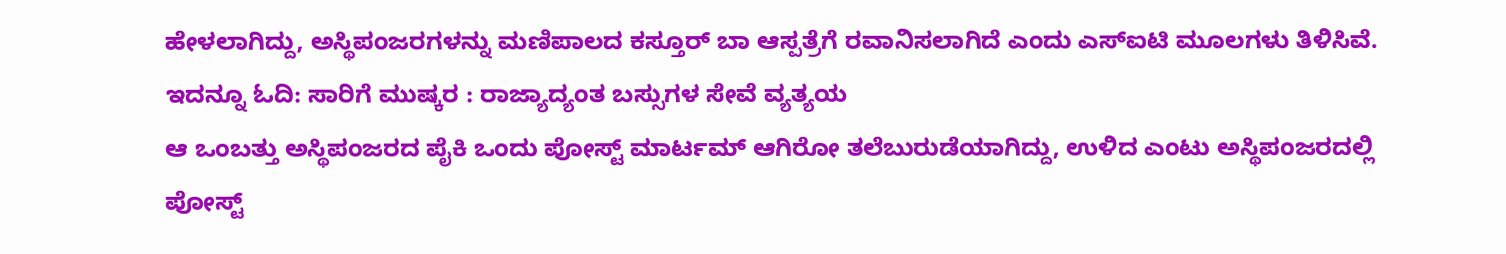ಹೇಳಲಾಗಿದ್ದು, ಅಸ್ಥಿಪಂಜರಗಳನ್ನು ಮಣಿಪಾಲದ ಕಸ್ತೂರ್ ಬಾ ಆಸ್ಪತ್ರೆಗೆ ರವಾನಿಸಲಾಗಿದೆ ಎಂದು ಎಸ್ಐಟಿ ಮೂಲಗಳು ತಿಳಿಸಿವೆ.
ಇದನ್ನೂ ಓದಿ: ಸಾರಿಗೆ ಮುಷ್ಕರ : ರಾಜ್ಯಾದ್ಯಂತ ಬಸ್ಸುಗಳ ಸೇವೆ ವ್ಯತ್ಯಯ
ಆ ಒಂಬತ್ತು ಅಸ್ಥಿಪಂಜರದ ಪೈಕಿ ಒಂದು ಪೋಸ್ಟ್ ಮಾರ್ಟಮ್ ಆಗಿರೋ ತಲೆಬುರುಡೆಯಾಗಿದ್ದು, ಉಳಿದ ಎಂಟು ಅಸ್ಥಿಪಂಜರದಲ್ಲಿ ಪೋಸ್ಟ್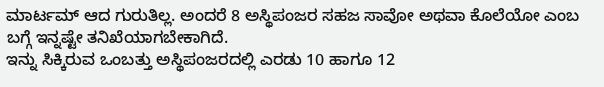ಮಾರ್ಟಮ್ ಆದ ಗುರುತಿಲ್ಲ. ಅಂದರೆ 8 ಅಸ್ಥಿಪಂಜರ ಸಹಜ ಸಾವೋ ಅಥವಾ ಕೊಲೆಯೋ ಎಂಬ ಬಗ್ಗೆ ಇನ್ನಷ್ಟೇ ತನಿಖೆಯಾಗಬೇಕಾಗಿದೆ.
ಇನ್ನು ಸಿಕ್ಕಿರುವ ಒಂಬತ್ತು ಅಸ್ಥಿಪಂಜರದಲ್ಲಿ ಎರಡು 10 ಹಾಗೂ 12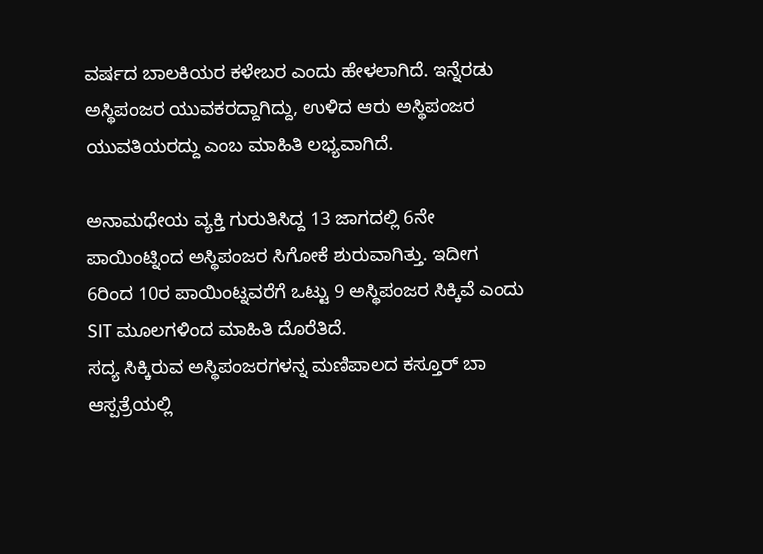ವರ್ಷದ ಬಾಲಕಿಯರ ಕಳೇಬರ ಎಂದು ಹೇಳಲಾಗಿದೆ. ಇನ್ನೆರಡು ಅಸ್ಥಿಪಂಜರ ಯುವಕರದ್ದಾಗಿದ್ದು, ಉಳಿದ ಆರು ಅಸ್ಥಿಪಂಜರ ಯುವತಿಯರದ್ದು ಎಂಬ ಮಾಹಿತಿ ಲಭ್ಯವಾಗಿದೆ.

ಅನಾಮಧೇಯ ವ್ಯಕ್ತಿ ಗುರುತಿಸಿದ್ದ 13 ಜಾಗದಲ್ಲಿ 6ನೇ ಪಾಯಿಂಟ್ನಿಂದ ಅಸ್ಥಿಪಂಜರ ಸಿಗೋಕೆ ಶುರುವಾಗಿತ್ತು. ಇದೀಗ 6ರಿಂದ 10ರ ಪಾಯಿಂಟ್ನವರೆಗೆ ಒಟ್ಟು 9 ಅಸ್ಥಿಪಂಜರ ಸಿಕ್ಕಿವೆ ಎಂದು SIT ಮೂಲಗಳಿಂದ ಮಾಹಿತಿ ದೊರೆತಿದೆ.
ಸದ್ಯ ಸಿಕ್ಕಿರುವ ಅಸ್ಥಿಪಂಜರಗಳನ್ನ ಮಣಿಪಾಲದ ಕಸ್ತೂರ್ ಬಾ ಆಸ್ಪತ್ರೆಯಲ್ಲಿ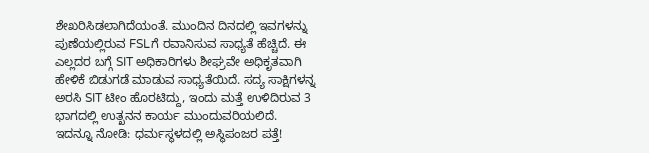ಶೇಖರಿಸಿಡಲಾಗಿದೆಯಂತೆ. ಮುಂದಿನ ದಿನದಲ್ಲಿ ಇವಗಳನ್ನು ಪುಣೆಯಲ್ಲಿರುವ FSLಗೆ ರವಾನಿಸುವ ಸಾಧ್ಯತೆ ಹೆಚ್ಚಿದೆ. ಈ ಎಲ್ಲದರ ಬಗ್ಗೆ SIT ಅಧಿಕಾರಿಗಳು ಶೀಘ್ರವೇ ಅಧಿಕೃತವಾಗಿ ಹೇಳಿಕೆ ಬಿಡುಗಡೆ ಮಾಡುವ ಸಾಧ್ಯತೆಯಿದೆ. ಸದ್ಯ ಸಾಕ್ಷಿಗಳನ್ನ ಅರಸಿ SIT ಟೀಂ ಹೊರಟಿದ್ದು, ಇಂದು ಮತ್ತೆ ಉಳಿದಿರುವ 3 ಭಾಗದಲ್ಲಿ ಉತ್ಖನನ ಕಾರ್ಯ ಮುಂದುವರಿಯಲಿದೆ.
ಇದನ್ನೂ ನೋಡಿ: ಧರ್ಮಸ್ಥಳದಲ್ಲಿ ಅಸ್ಥಿಪಂಜರ ಪತ್ತೆ!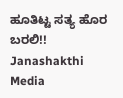ಹೂತಿಟ್ಟ ಸತ್ಯ ಹೊರ ಬರಲಿ!! Janashakthi Media